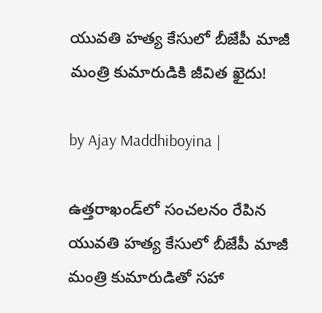యువతి హత్య కేసులో బీజేపీ మాజీ మంత్రి కుమారుడికి జీవిత ఖైదు!

by Ajay Maddhiboyina |

ఉత్తరాఖండ్‌లో సంచలనం రేపిన యువతి హత్య కేసులో బీజేపీ మాజీ మంత్రి కుమారుడితో సహా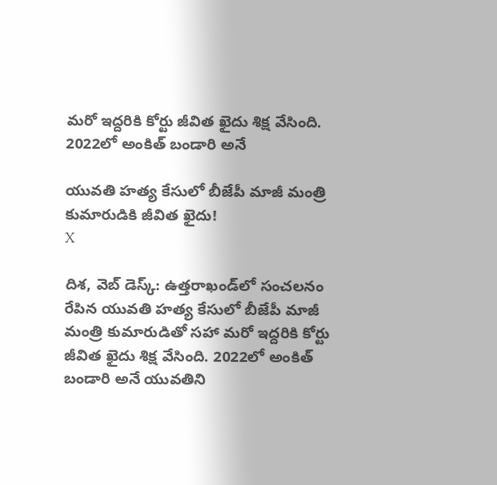మరో ఇద్దరికి కోర్టు జీవిత ఖైదు శిక్ష వేసింది. 2022లో అంకిత్ బండారి అనే

యువతి హత్య కేసులో బీజేపీ మాజీ మంత్రి కుమారుడికి జీవిత ఖైదు!
X

దిశ, వెబ్ డెస్క్: ఉత్తరాఖండ్‌లో సంచలనం రేపిన యువతి హత్య కేసులో బీజేపీ మాజీ మంత్రి కుమారుడితో సహా మరో ఇద్దరికి కోర్టు జీవిత ఖైదు శిక్ష వేసింది. 2022లో అంకిత్ బండారి అనే యువతిని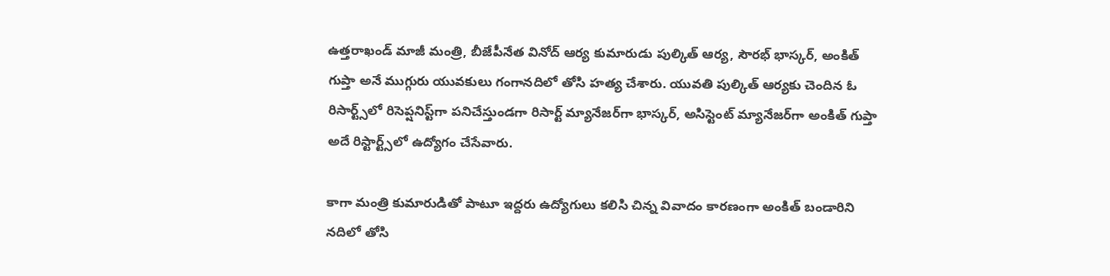ఉత్తరాఖండ్ మాజీ మంత్రి, బీజేపీనేత వినోద్ ఆర్య కుమారుడు పుల్కిత్ ఆర్య, సౌరభ్ భాస్కర్, అంకిత్ గుప్తా అనే ముగ్గురు యువకులు గంగానదిలో తోసి హత్య చేశారు. యువతి పుల్కిత్ ఆర్యకు చెందిన ఓ రిసార్ట్స్‌లో రిసెప్షనిస్ట్‌గా పనిచేస్తుండగా రిసార్ట్ మ్యానేజర్‌గా భాస్కర్, అసిస్టెంట్ మ్యానేజర్‌గా అంకిత్ గుప్తా అదే రిస్టార్ట్స్‌లో ఉద్యోగం చేసేవారు.

కాగా మంత్రి కుమారుడితో పాటూ ఇద్దరు ఉద్యోగులు కలిసి చిన్న వివాదం కారణంగా అంకిత్ బండారిని నదిలో తోసి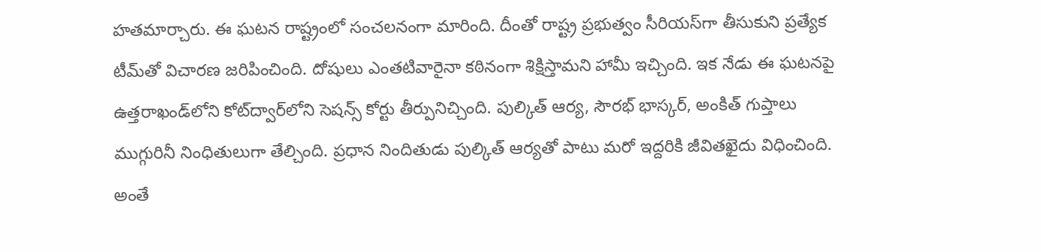హతమార్చారు. ఈ ఘటన రాష్ట్రంలో సంచలనంగా మారింది. దీంతో రాష్ట్ర ప్రభుత్వం సీరియస్‌గా తీసుకుని ప్రత్యేక టీమ్‌తో విచారణ జరిపించింది. దోషులు ఎంతటివారైనా కఠినంగా శిక్షిస్తామ‌ని హామీ ఇచ్చింది. ఇక నేడు ఈ ఘ‌ట‌న‌పై ఉత్తరాఖండ్‌లోని కోట్‌ద్వార్‌లోని సెషన్స్ కోర్టు తీర్పునిచ్చింది. పుల్కిత్ ఆర్య, సౌరభ్ భాస్కర్, అంకిత్ గుప్తాలు ముగ్గురినీ నింధితులుగా తేల్చింది. ప్ర‌ధాన నిందితుడు పుల్కిత్ ఆర్య‌తో పాటు మ‌రో ఇద్ద‌రికి జీవిత‌ఖైదు విధించింది. అంతే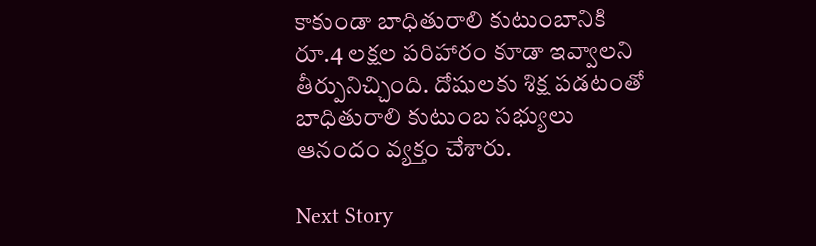కాకుండా బాధితురాలి కుటుంబానికి రూ.4 ల‌క్ష‌ల ప‌రిహారం కూడా ఇవ్వాల‌ని తీర్పునిచ్చింది. దోషుల‌కు శిక్ష ప‌డ‌టంతో బాధితురాలి కుటుంబ స‌భ్యులు ఆనందం వ్య‌క్తం చేశారు.

Next Story